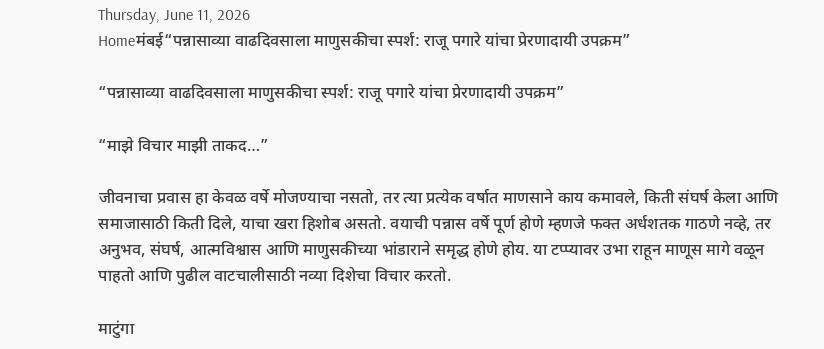Thursday, June 11, 2026
Homeमंबई“पन्नासाव्या वाढदिवसाला माणुसकीचा स्पर्श: राजू पगारे यांचा प्रेरणादायी उपक्रम”

“पन्नासाव्या वाढदिवसाला माणुसकीचा स्पर्श: राजू पगारे यांचा प्रेरणादायी उपक्रम”

“माझे विचार माझी ताकद…”

जीवनाचा प्रवास हा केवळ वर्षे मोजण्याचा नसतो, तर त्या प्रत्येक वर्षात माणसाने काय कमावले, किती संघर्ष केला आणि समाजासाठी किती दिले, याचा खरा हिशोब असतो. वयाची पन्नास वर्षे पूर्ण होणे म्हणजे फक्त अर्धशतक गाठणे नव्हे, तर अनुभव, संघर्ष, आत्मविश्वास आणि माणुसकीच्या भांडाराने समृद्ध होणे होय. या टप्प्यावर उभा राहून माणूस मागे वळून पाहतो आणि पुढील वाटचालीसाठी नव्या दिशेचा विचार करतो.

माटुंगा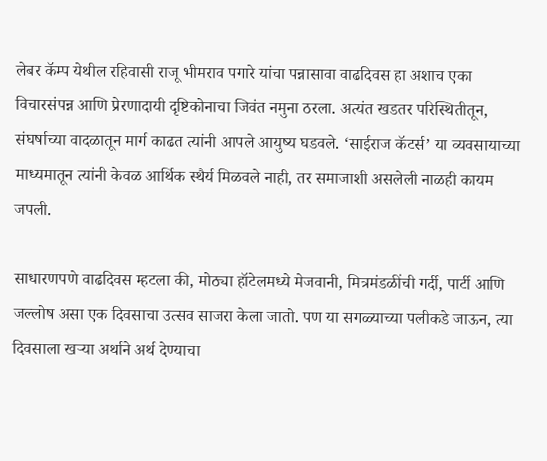लेबर कॅम्प येथील रहिवासी राजू भीमराव पगारे यांचा पन्नासावा वाढदिवस हा अशाच एका विचारसंपन्न आणि प्रेरणादायी दृष्टिकोनाचा जिवंत नमुना ठरला. अत्यंत खडतर परिस्थितीतून, संघर्षाच्या वादळातून मार्ग काढत त्यांनी आपले आयुष्य घडवले. ‘साईराज कॅटर्स’ या व्यवसायाच्या माध्यमातून त्यांनी केवळ आर्थिक स्थैर्य मिळवले नाही, तर समाजाशी असलेली नाळही कायम जपली.

साधारणपणे वाढदिवस म्हटला की, मोठ्या हॉटेलमध्ये मेजवानी, मित्रमंडळींची गर्दी, पार्टी आणि जल्लोष असा एक दिवसाचा उत्सव साजरा केला जातो. पण या सगळ्याच्या पलीकडे जाऊन, त्या दिवसाला खऱ्या अर्थाने अर्थ देण्याचा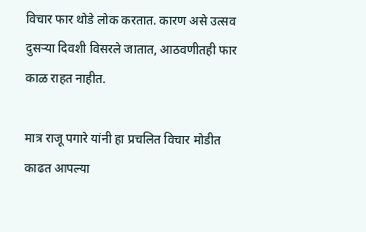विचार फार थोडे लोक करतात. कारण असे उत्सव दुसऱ्या दिवशी विसरले जातात, आठवणीतही फार काळ राहत नाहीत.

मात्र राजू पगारे यांनी हा प्रचलित विचार मोडीत काढत आपल्या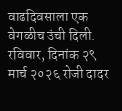वाढदिवसाला एक वेगळीच उंची दिली. रविवार, दिनांक २९ मार्च २०२६ रोजी दादर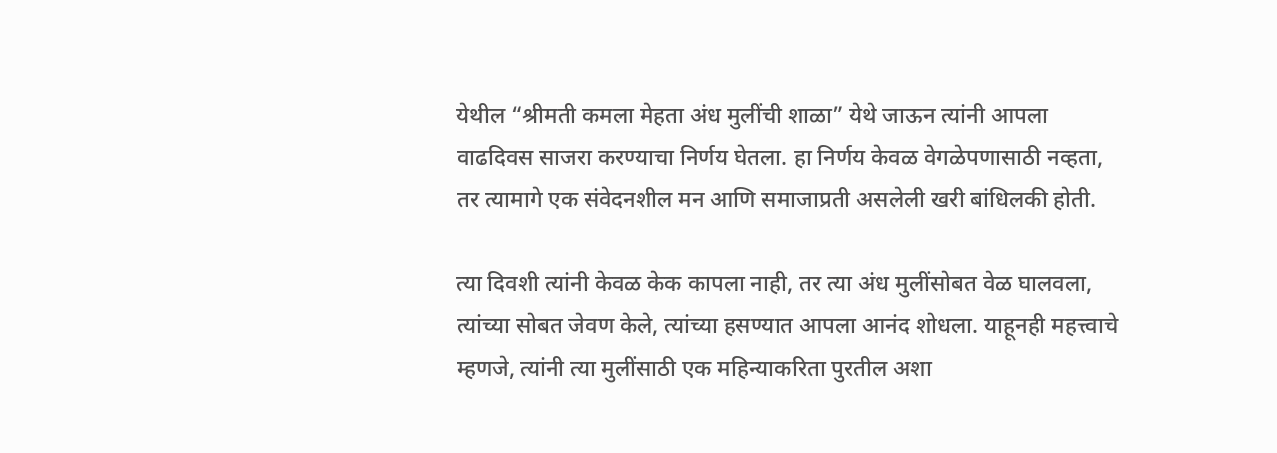येथील “श्रीमती कमला मेहता अंध मुलींची शाळा” येथे जाऊन त्यांनी आपला वाढदिवस साजरा करण्याचा निर्णय घेतला. हा निर्णय केवळ वेगळेपणासाठी नव्हता, तर त्यामागे एक संवेदनशील मन आणि समाजाप्रती असलेली खरी बांधिलकी होती.

त्या दिवशी त्यांनी केवळ केक कापला नाही, तर त्या अंध मुलींसोबत वेळ घालवला, त्यांच्या सोबत जेवण केले, त्यांच्या हसण्यात आपला आनंद शोधला. याहूनही महत्त्वाचे म्हणजे, त्यांनी त्या मुलींसाठी एक महिन्याकरिता पुरतील अशा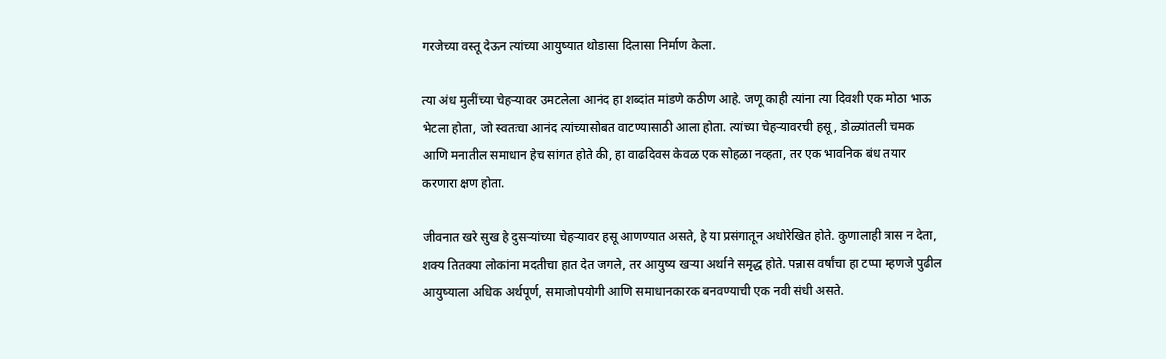गरजेच्या वस्तू देऊन त्यांच्या आयुष्यात थोडासा दिलासा निर्माण केला.

त्या अंध मुलींच्या चेहऱ्यावर उमटलेला आनंद हा शब्दांत मांडणे कठीण आहे. जणू काही त्यांना त्या दिवशी एक मोठा भाऊ भेटला होता, जो स्वतःचा आनंद त्यांच्यासोबत वाटण्यासाठी आला होता. त्यांच्या चेहऱ्यावरची हसू, डोळ्यांतली चमक आणि मनातील समाधान हेच सांगत होते की, हा वाढदिवस केवळ एक सोहळा नव्हता, तर एक भावनिक बंध तयार करणारा क्षण होता.

जीवनात खरे सुख हे दुसऱ्यांच्या चेहऱ्यावर हसू आणण्यात असते, हे या प्रसंगातून अधोरेखित होते. कुणालाही त्रास न देता, शक्य तितक्या लोकांना मदतीचा हात देत जगले, तर आयुष्य खऱ्या अर्थाने समृद्ध होते. पन्नास वर्षांचा हा टप्पा म्हणजे पुढील आयुष्याला अधिक अर्थपूर्ण, समाजोपयोगी आणि समाधानकारक बनवण्याची एक नवी संधी असते.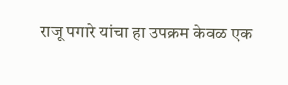राजू पगारे यांचा हा उपक्रम केवळ एक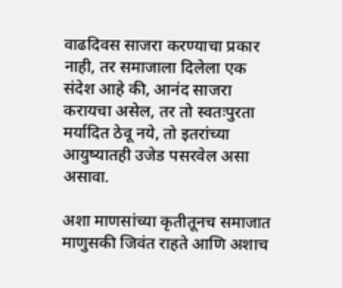वाढदिवस साजरा करण्याचा प्रकार नाही, तर समाजाला दिलेला एक संदेश आहे की, आनंद साजरा करायचा असेल, तर तो स्वतःपुरता मर्यादित ठेवू नये, तो इतरांच्या आयुष्यातही उजेड पसरवेल असा असावा.

अशा माणसांच्या कृतीतूनच समाजात माणुसकी जिवंत राहते आणि अशाच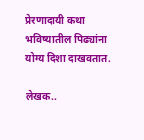प्रेरणादायी कथा भविष्यातील पिढ्यांना योग्य दिशा दाखवतात.

लेखक..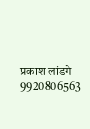प्रकाश लांडगे
9920806563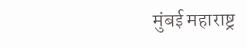मुंबई महाराष्ट्र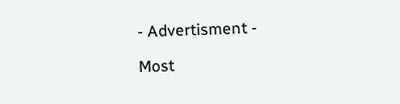- Advertisment -

Most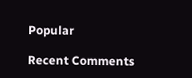Popular

Recent Comments